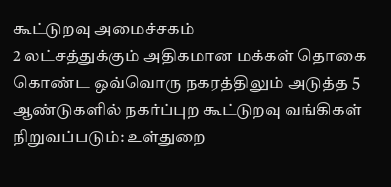கூட்டுறவு அமைச்சகம்
2 லட்சத்துக்கும் அதிகமான மக்கள் தொகை கொண்ட ஒவ்வொரு நகரத்திலும் அடுத்த 5 ஆண்டுகளில் நகர்ப்புற கூட்டுறவு வங்கிகள் நிறுவப்படும்: உள்துறை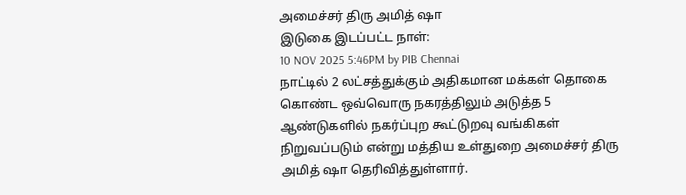அமைச்சர் திரு அமித் ஷா
இடுகை இடப்பட்ட நாள்:
10 NOV 2025 5:46PM by PIB Chennai
நாட்டில் 2 லட்சத்துக்கும் அதிகமான மக்கள் தொகை கொண்ட ஒவ்வொரு நகரத்திலும் அடுத்த 5 ஆண்டுகளில் நகர்ப்புற கூட்டுறவு வங்கிகள் நிறுவப்படும் என்று மத்திய உள்துறை அமைச்சர் திரு அமித் ஷா தெரிவித்துள்ளார்.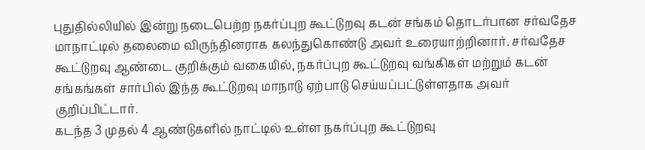புதுதில்லியில் இன்று நடைபெற்ற நகர்ப்புற கூட்டுறவு கடன் சங்கம் தொடர்பான சர்வதேச மாநாட்டில் தலைமை விருந்தினராக கலந்துகொண்டு அவர் உரையாற்றினார். சர்வதேச கூட்டுறவு ஆண்டை குறிக்கும் வகையில், நகர்ப்புற கூட்டுறவு வங்கிகள் மற்றும் கடன் சங்கங்கள் சார்பில் இந்த கூட்டுறவு மாநாடு ஏற்பாடு செய்யப்பட்டுள்ளதாக அவர் குறிப்பிட்டார்.
கடந்த 3 முதல் 4 ஆண்டுகளில் நாட்டில் உள்ள நகர்ப்புற கூட்டுறவு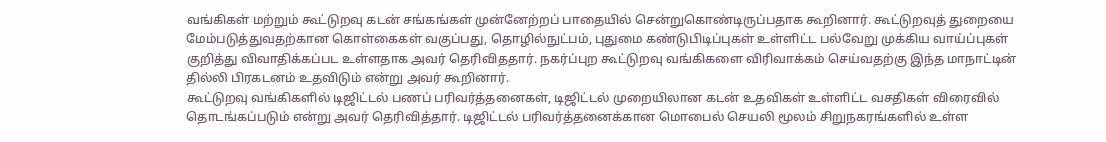வங்கிகள் மற்றும் கூட்டுறவு கடன் சங்கங்கள் முன்னேற்றப் பாதையில் சென்றுகொண்டிருப்பதாக கூறினார். கூட்டுறவுத் துறையை மேம்படுத்துவதற்கான கொள்கைகள் வகுப்பது, தொழில்நுட்பம், புதுமை கண்டுபிடிப்புகள் உள்ளிட்ட பல்வேறு முக்கிய வாய்ப்புகள் குறித்து விவாதிக்கப்பட உள்ளதாக அவர் தெரிவிததார். நகர்ப்புற கூட்டுறவு வங்கிகளை விரிவாக்கம் செய்வதற்கு இந்த மாநாட்டின் தில்லி பிரகடனம் உதவிடும் என்று அவர் கூறினார்.
கூட்டுறவு வங்கிகளில் டிஜிட்டல் பணப் பரிவர்த்தனைகள், டிஜிட்டல் முறையிலான கடன் உதவிகள் உள்ளிட்ட வசதிகள் விரைவில் தொடங்கப்படும் என்று அவர் தெரிவித்தார். டிஜிட்டல் பரிவர்த்தனைக்கான மொபைல் செயலி மூலம் சிறுநகரங்களில் உள்ள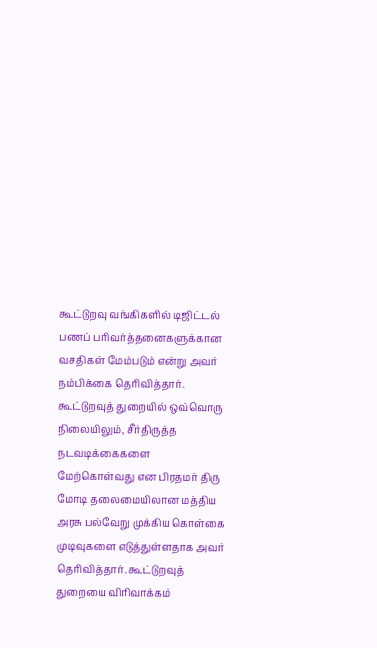கூட்டுறவு வங்கிகளில் டிஜிட்டல் பணப் பரிவர்த்தனைகளுக்கான வசதிகள் மேம்படும் என்று அவர் நம்பிக்கை தெரிவித்தார்.
கூட்டுறவுத் துறையில் ஒவ்வொரு நிலையிலும், சீர்திருத்த நடவடிக்கைகளை மேற்கொள்வது என பிரதமர் திரு மோடி தலைமையிலான மத்திய அரசு பல்வேறு முக்கிய கொள்கை முடிவுகளை எடுத்துள்ளதாக அவர் தெரிவித்தார். கூட்டுறவுத் துறையை விரிவாக்கம்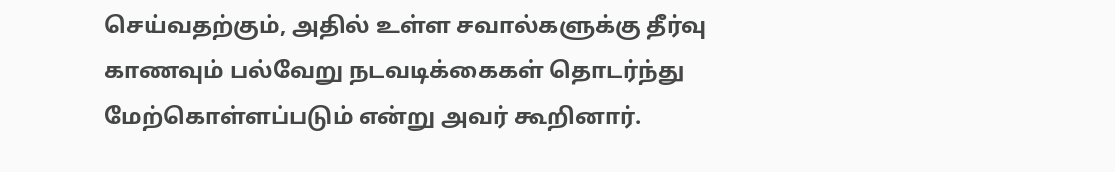செய்வதற்கும், அதில் உள்ள சவால்களுக்கு தீர்வு காணவும் பல்வேறு நடவடிக்கைகள் தொடர்ந்து மேற்கொள்ளப்படும் என்று அவர் கூறினார்.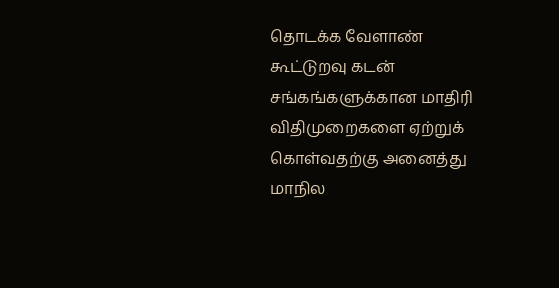தொடக்க வேளாண் கூட்டுறவு கடன் சங்கங்களுக்கான மாதிரி விதிமுறைகளை ஏற்றுக் கொள்வதற்கு அனைத்து மாநில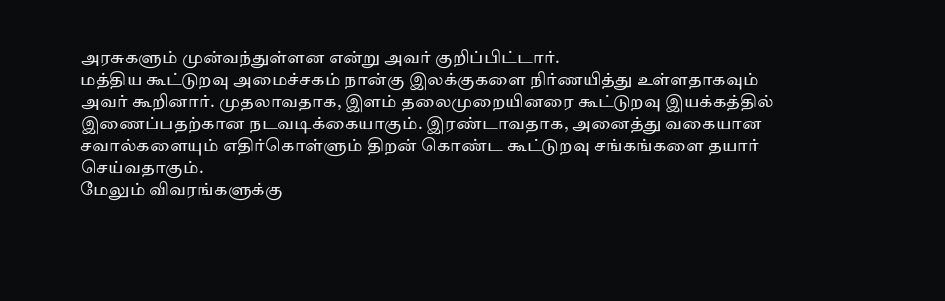அரசுகளும் முன்வந்துள்ளன என்று அவர் குறிப்பிட்டார்.
மத்திய கூட்டுறவு அமைச்சகம் நான்கு இலக்குகளை நிர்ணயித்து உள்ளதாகவும் அவர் கூறினார். முதலாவதாக, இளம் தலைமுறையினரை கூட்டுறவு இயக்கத்தில் இணைப்பதற்கான நடவடிக்கையாகும். இரண்டாவதாக, அனைத்து வகையான சவால்களையும் எதிர்கொள்ளும் திறன் கொண்ட கூட்டுறவு சங்கங்களை தயார் செய்வதாகும்.
மேலும் விவரங்களுக்கு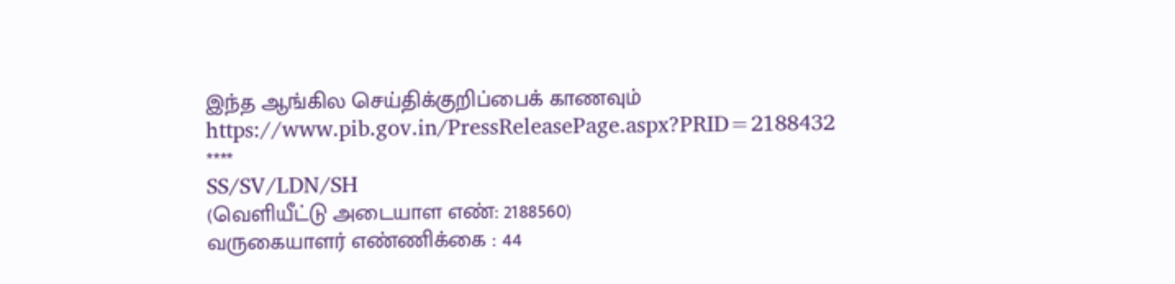இந்த ஆங்கில செய்திக்குறிப்பைக் காணவும்
https://www.pib.gov.in/PressReleasePage.aspx?PRID=2188432
****
SS/SV/LDN/SH
(வெளியீட்டு அடையாள எண்: 2188560)
வருகையாளர் எண்ணிக்கை : 44